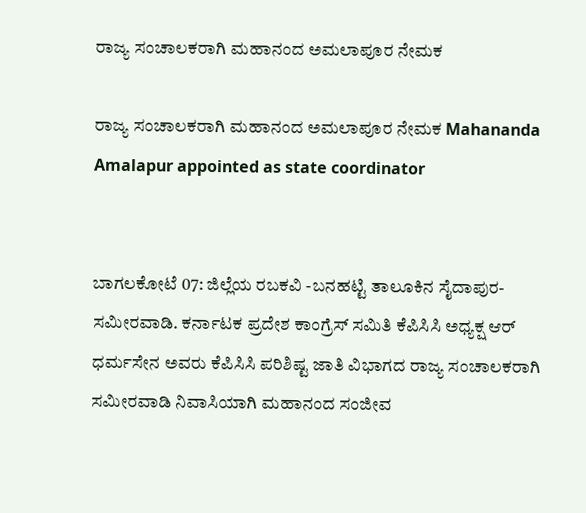ರಾಜ್ಯ ಸಂಚಾಲಕರಾಗಿ ಮಹಾನಂದ ಅಮಲಾಪೂರ ನೇಮಕ

ರಾಜ್ಯ ಸಂಚಾಲಕರಾಗಿ ಮಹಾನಂದ ಅಮಲಾಪೂರ ನೇಮಕ Mahananda Amalapur appointed as state coordinator


ಬಾಗಲಕೋಟೆ 07: ಜಿಲ್ಲೆಯ ರಬಕವಿ -ಬನಹಟ್ಟಿ ತಾಲೂಕಿನ ಸೈದಾಪುರ- ಸಮೀರವಾಡಿ. ಕರ್ನಾಟಕ ಪ್ರದೇಶ ಕಾಂಗ್ರೆಸ್ ಸಮಿತಿ ಕೆಪಿಸಿಸಿ ಅಧ್ಯಕ್ಷ ಆರ್ ಧರ್ಮಸೇನ ಅವರು ಕೆಪಿಸಿಸಿ ಪರಿಶಿಷ್ಟ ಜಾತಿ ವಿಭಾಗದ ರಾಜ್ಯ ಸಂಚಾಲಕರಾಗಿ ಸಮೀರವಾಡಿ ನಿವಾಸಿಯಾಗಿ ಮಹಾನಂದ ಸಂಜೀವ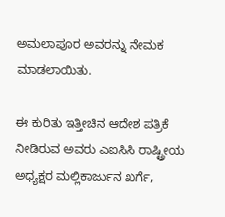ಅಮಲಾಪೂರ ಅವರನ್ನು ನೇಮಕ ಮಾಡಲಾಯಿತು.

ಈ ಕುರಿತು ಇತ್ತೀಚಿನ ಆದೇಶ ಪತ್ರಿಕೆ ನೀಡಿರುವ ಅವರು ಎಐಸಿಸಿ ರಾಷ್ಟ್ರೀಯ ಅಧ್ಯಕ್ಷರ ಮಲ್ಲಿಕಾರ್ಜುನ ಖರ್ಗೆ,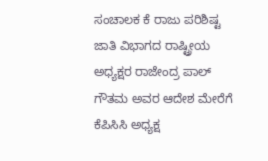ಸಂಚಾಲಕ ಕೆ ರಾಜು ಪರಿಶಿಷ್ಟ ಜಾತಿ ವಿಭಾಗದ ರಾಷ್ಟ್ರೀಯ ಅಧ್ಯಕ್ಷರ ರಾಜೇಂದ್ರ ಪಾಲ್ ಗೌತಮ ಅವರ ಆದೇಶ ಮೇರೆಗೆ ಕೆಪಿಸಿಸಿ ಅಧ್ಯಕ್ಷ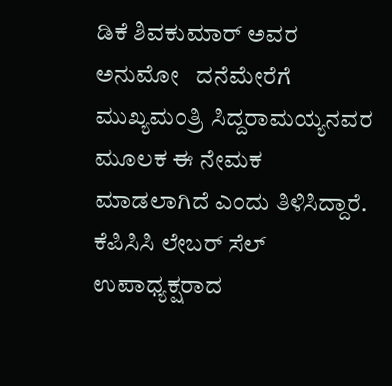ಡಿಕೆ ಶಿವಕುಮಾರ್ ಅವರ ಅನುಮೋ   ದನೆಮೇರೆಗೆ          ಮುಖ್ಯಮಂತ್ರಿ ಸಿದ್ದರಾಮಯ್ಯನವರ ಮೂಲಕ ಈ ನೇಮಕ ಮಾಡಲಾಗಿದೆ ಎಂದು ತಿಳಿಸಿದ್ದಾರೆ. ಕೆಪಿಸಿಸಿ ಲೇಬರ್ ಸೆಲ್ ಉಪಾಧ್ಯಕ್ಷರಾದ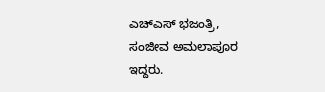ಎಚ್‌ಎಸ್ ಭಜಂತ್ರಿ, ಸಂಜೀವ ಅಮಲಾಪೂರ ಇದ್ದರು.